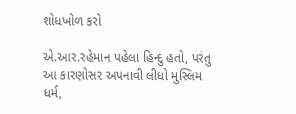શોધખોળ કરો

એ.આર.રહેમાન પહેલા હિન્દુ હતો, પરંતુ આ કારણોસર અપનાવી લીધો મુસ્લિમ ધર્મ,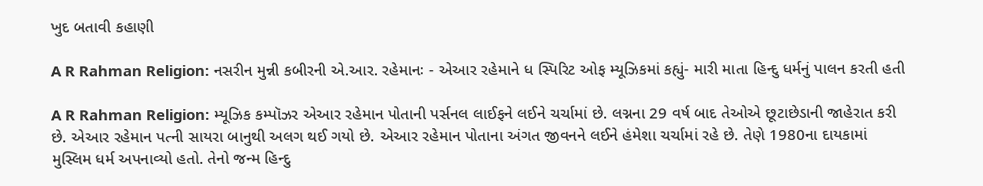ખુદ બતાવી કહાણી

A R Rahman Religion: નસરીન મુન્ની કબીરની એ.આર. રહેમાનઃ - એઆર રહેમાને ધ સ્પિરિટ ઓફ મ્યૂઝિકમાં કહ્યું- મારી માતા હિન્દુ ધર્મનું પાલન કરતી હતી

A R Rahman Religion: મ્યૂઝિક કમ્પૉઝર એઆર રહેમાન પોતાની પર્સનલ લાઈફને લઈને ચર્ચામાં છે. લગ્નના 29 વર્ષ બાદ તેઓએ છૂટાછેડાની જાહેરાત કરી છે. એઆર રહેમાન પત્ની સાયરા બાનુથી અલગ થઈ ગયો છે. એઆર રહેમાન પોતાના અંગત જીવનને લઈને હંમેશા ચર્ચામાં રહે છે. તેણે 1980ના દાયકામાં મુસ્લિમ ધર્મ અપનાવ્યો હતો. તેનો જન્મ હિન્દુ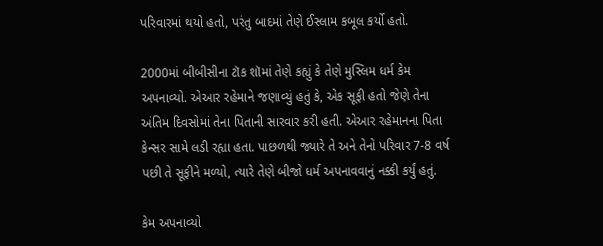પરિવારમાં થયો હતો, પરંતુ બાદમાં તેણે ઈસ્લામ કબૂલ કર્યો હતો.

2000માં બીબીસીના ટૉક શૉમાં તેણે કહ્યું કે તેણે મુસ્લિમ ધર્મ કેમ અપનાવ્યો. એઆર રહેમાને જણાવ્યું હતું કે, એક સૂફી હતો જેણે તેના અંતિમ દિવસોમાં તેના પિતાની સારવાર કરી હતી. એઆર રહેમાનના પિતા કેન્સર સામે લડી રહ્યા હતા. પાછળથી જ્યારે તે અને તેનો પરિવાર 7-8 વર્ષ પછી તે સૂફીને મળ્યો, ત્યારે તેણે બીજો ધર્મ અપનાવવાનું નક્કી કર્યું હતું.

કેમ અપનાવ્યો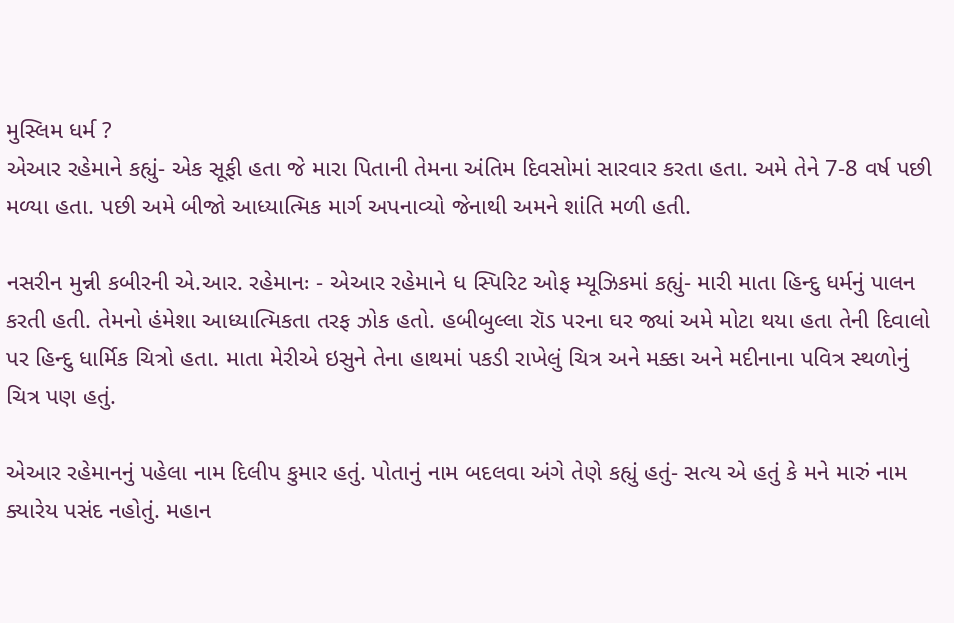મુસ્લિમ ધર્મ ?
એઆર રહેમાને કહ્યું- એક સૂફી હતા જે મારા પિતાની તેમના અંતિમ દિવસોમાં સારવાર કરતા હતા. અમે તેને 7-8 વર્ષ પછી મળ્યા હતા. પછી અમે બીજો આધ્યાત્મિક માર્ગ અપનાવ્યો જેનાથી અમને શાંતિ મળી હતી.

નસરીન મુન્ની કબીરની એ.આર. રહેમાનઃ - એઆર રહેમાને ધ સ્પિરિટ ઓફ મ્યૂઝિકમાં કહ્યું- મારી માતા હિન્દુ ધર્મનું પાલન કરતી હતી. તેમનો હંમેશા આધ્યાત્મિકતા તરફ ઝોક હતો. હબીબુલ્લા રૉડ પરના ઘર જ્યાં અમે મોટા થયા હતા તેની દિવાલો પર હિન્દુ ધાર્મિક ચિત્રો હતા. માતા મેરીએ ઇસુને તેના હાથમાં પકડી રાખેલું ચિત્ર અને મક્કા અને મદીનાના પવિત્ર સ્થળોનું ચિત્ર પણ હતું.

એઆર રહેમાનનું પહેલા નામ દિલીપ કુમાર હતું. પોતાનું નામ બદલવા અંગે તેણે કહ્યું હતું- સત્ય એ હતું કે મને મારું નામ ક્યારેય પસંદ નહોતું. મહાન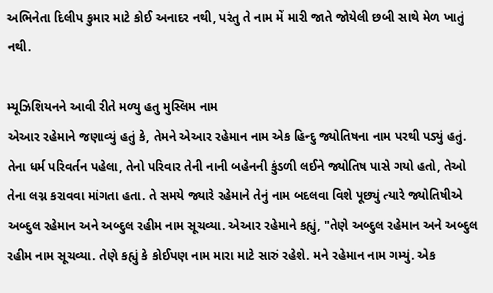અભિનેતા દિલીપ કુમાર માટે કોઈ અનાદર નથી, પરંતુ તે નામ મેં મારી જાતે જોયેલી છબી સાથે મેળ ખાતું નથી.

મ્યૂઝિશિયનને આવી રીતે મળ્યુ હતુ મુસ્લિમ નામ
એઆર રહેમાને જણાવ્યું હતું કે, તેમને એઆર રહેમાન નામ એક હિન્દુ જ્યોતિષના નામ પરથી પડ્યું હતું. તેના ધર્મ પરિવર્તન પહેલા, તેનો પરિવાર તેની નાની બહેનની કુંડળી લઈને જ્યોતિષ પાસે ગયો હતો, તેઓ તેના લગ્ન કરાવવા માંગતા હતા. તે સમયે જ્યારે રહેમાને તેનું નામ બદલવા વિશે પૂછ્યું ત્યારે જ્યોતિષીએ અબ્દુલ રહેમાન અને અબ્દુલ રહીમ નામ સૂચવ્યા. એઆર રહેમાને કહ્યું, "તેણે અબ્દુલ રહેમાન અને અબ્દુલ રહીમ નામ સૂચવ્યા. તેણે કહ્યું કે કોઈપણ નામ મારા માટે સારું રહેશે. મને રહેમાન નામ ગમ્યું. એક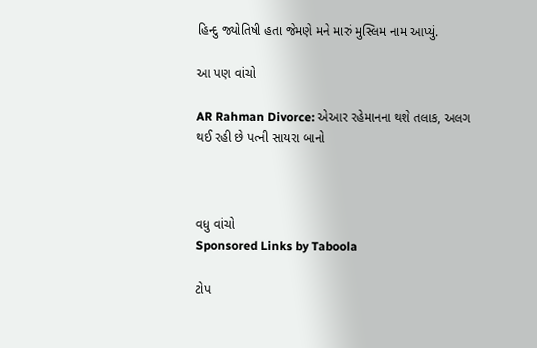હિન્દુ જ્યોતિષી હતા જેમણે મને મારું મુસ્લિમ નામ આપ્યું.

આ પણ વાંચો

AR Rahman Divorce: એઆર રહેમાનના થશે તલાક, અલગ થઈ રહી છે પત્ની સાયરા બાનો



વધુ વાંચો
Sponsored Links by Taboola

ટોપ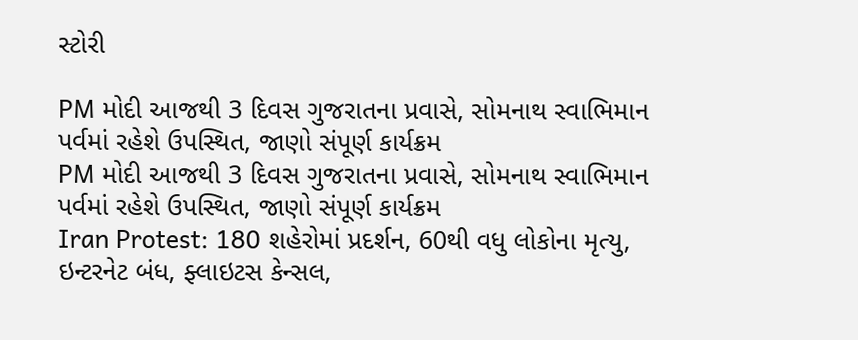સ્ટોરી

PM મોદી આજથી 3 દિવસ ગુજરાતના પ્રવાસે, સોમનાથ સ્વાભિમાન પર્વમાં રહેશે ઉપસ્થિત, જાણો સંપૂર્ણ કાર્યક્રમ
PM મોદી આજથી 3 દિવસ ગુજરાતના પ્રવાસે, સોમનાથ સ્વાભિમાન પર્વમાં રહેશે ઉપસ્થિત, જાણો સંપૂર્ણ કાર્યક્રમ
Iran Protest: 180 શહેરોમાં પ્રદર્શન, 60થી વધુ લોકોના મૃત્યુ, ઇન્ટરનેટ બંધ, ફ્લાઇટસ કેન્સલ,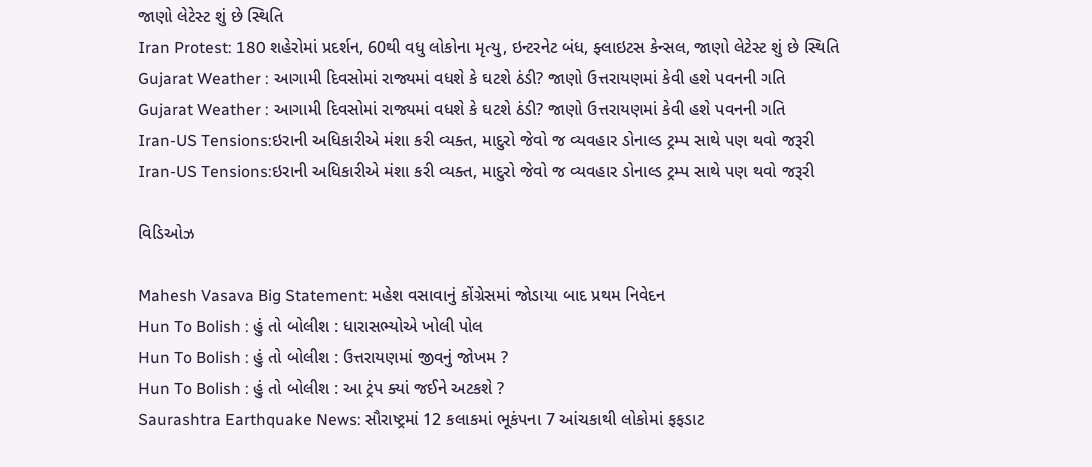જાણો લેટેસ્ટ શું છે સ્થિતિ
Iran Protest: 180 શહેરોમાં પ્રદર્શન, 60થી વધુ લોકોના મૃત્યુ, ઇન્ટરનેટ બંધ, ફ્લાઇટસ કેન્સલ, જાણો લેટેસ્ટ શું છે સ્થિતિ
Gujarat Weather : આગામી દિવસોમાં રાજ્યમાં વધશે કે ઘટશે ઠંડી? જાણો ઉત્તરાયણમાં કેવી હશે પવનની ગતિ
Gujarat Weather : આગામી દિવસોમાં રાજ્યમાં વધશે કે ઘટશે ઠંડી? જાણો ઉત્તરાયણમાં કેવી હશે પવનની ગતિ
Iran-US Tensions:ઇરાની અધિકારીએ મંશા કરી વ્યક્ત, માદુરો જેવો જ વ્યવહાર ડોનાલ્ડ ટ્રમ્પ સાથે પણ થવો જરૂરી
Iran-US Tensions:ઇરાની અધિકારીએ મંશા કરી વ્યક્ત, માદુરો જેવો જ વ્યવહાર ડોનાલ્ડ ટ્રમ્પ સાથે પણ થવો જરૂરી

વિડિઓઝ

Mahesh Vasava Big Statement: મહેશ વસાવાનું કોંગ્રેસમાં જોડાયા બાદ પ્રથમ નિવેદન
Hun To Bolish : હું તો બોલીશ : ધારાસભ્યોએ ખોલી પોલ
Hun To Bolish : હું તો બોલીશ : ઉત્તરાયણમાં જીવનું જોખમ ?
Hun To Bolish : હું તો બોલીશ : આ ટ્રંપ ક્યાં જઈને અટકશે ?
Saurashtra Earthquake News: સૌરાષ્ટ્રમાં 12 કલાકમાં ભૂકંપના 7 આંચકાથી લોકોમાં ફફડાટ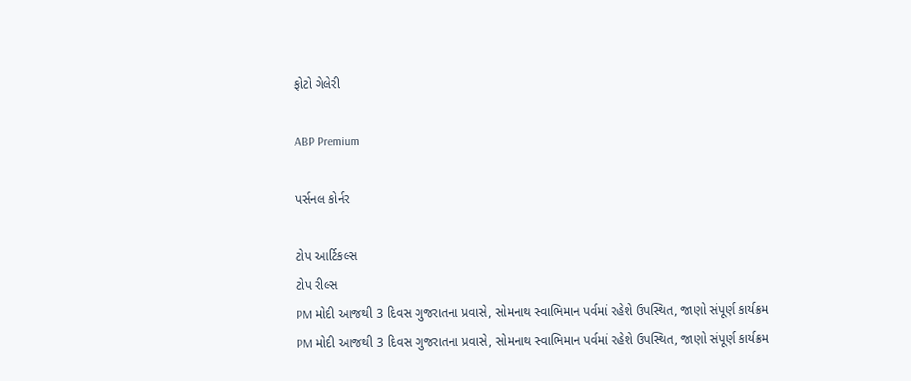ફોટો ગેલેરી

ABP Premium

પર્સનલ કોર્નર

ટોપ આર્ટિકલ્સ
ટોપ રીલ્સ
PM મોદી આજથી 3 દિવસ ગુજરાતના પ્રવાસે, સોમનાથ સ્વાભિમાન પર્વમાં રહેશે ઉપસ્થિત, જાણો સંપૂર્ણ કાર્યક્રમ
PM મોદી આજથી 3 દિવસ ગુજરાતના પ્રવાસે, સોમનાથ સ્વાભિમાન પર્વમાં રહેશે ઉપસ્થિત, જાણો સંપૂર્ણ કાર્યક્રમ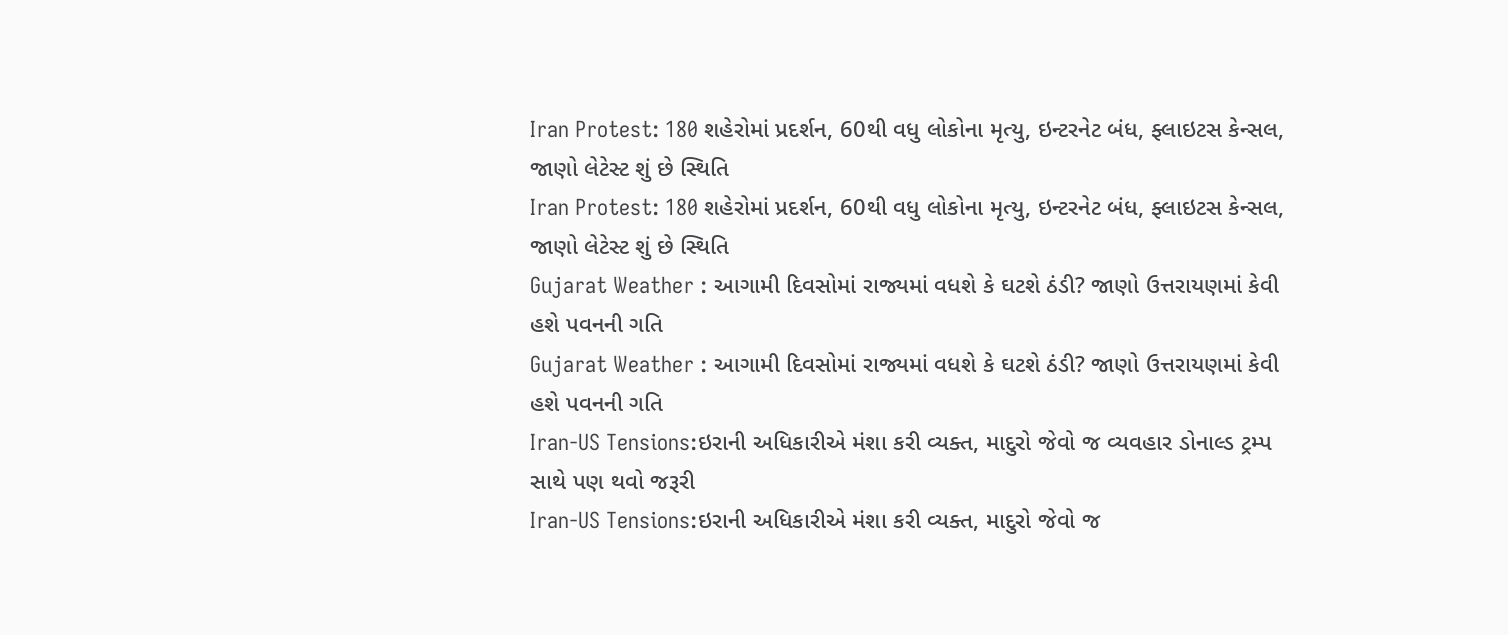Iran Protest: 180 શહેરોમાં પ્રદર્શન, 60થી વધુ લોકોના મૃત્યુ, ઇન્ટરનેટ બંધ, ફ્લાઇટસ કેન્સલ, જાણો લેટેસ્ટ શું છે સ્થિતિ
Iran Protest: 180 શહેરોમાં પ્રદર્શન, 60થી વધુ લોકોના મૃત્યુ, ઇન્ટરનેટ બંધ, ફ્લાઇટસ કેન્સલ, જાણો લેટેસ્ટ શું છે સ્થિતિ
Gujarat Weather : આગામી દિવસોમાં રાજ્યમાં વધશે કે ઘટશે ઠંડી? જાણો ઉત્તરાયણમાં કેવી હશે પવનની ગતિ
Gujarat Weather : આગામી દિવસોમાં રાજ્યમાં વધશે કે ઘટશે ઠંડી? જાણો ઉત્તરાયણમાં કેવી હશે પવનની ગતિ
Iran-US Tensions:ઇરાની અધિકારીએ મંશા કરી વ્યક્ત, માદુરો જેવો જ વ્યવહાર ડોનાલ્ડ ટ્રમ્પ સાથે પણ થવો જરૂરી
Iran-US Tensions:ઇરાની અધિકારીએ મંશા કરી વ્યક્ત, માદુરો જેવો જ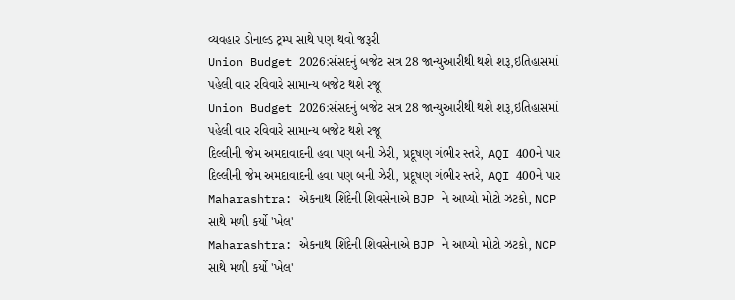વ્યવહાર ડોનાલ્ડ ટ્રમ્પ સાથે પણ થવો જરૂરી
Union Budget 2026:સંસદનું બજેટ સત્ર 28 જાન્યુઆરીથી થશે શરૂ,ઇતિહાસમાં પહેલી વાર રવિવારે સામાન્ય બજેટ થશે રજૂ
Union Budget 2026:સંસદનું બજેટ સત્ર 28 જાન્યુઆરીથી થશે શરૂ,ઇતિહાસમાં પહેલી વાર રવિવારે સામાન્ય બજેટ થશે રજૂ
દિલ્લીની જેમ અમદાવાદની હવા પણ બની ઝેરી, પ્રદૂષણ ગંભીર સ્તરે, AQI 400ને પાર
દિલ્લીની જેમ અમદાવાદની હવા પણ બની ઝેરી, પ્રદૂષણ ગંભીર સ્તરે, AQI 400ને પાર
Maharashtra: એકનાથ શિંદેની શિવસેનાએ BJP ને આપ્યો મોટો ઝટકો, NCP સાથે મળી કર્યો 'ખેલ'
Maharashtra: એકનાથ શિંદેની શિવસેનાએ BJP ને આપ્યો મોટો ઝટકો, NCP સાથે મળી કર્યો 'ખેલ'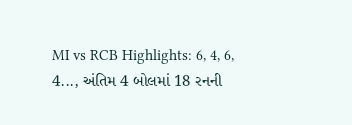MI vs RCB Highlights: 6, 4, 6, 4..., અંતિમ 4 બોલમાં 18 રનની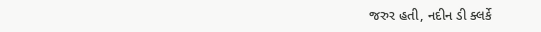જરુર હતી, નદીન ડી ક્લર્કે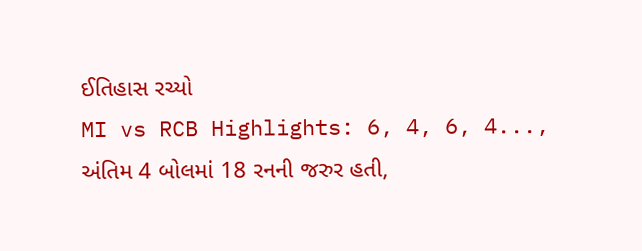ઈતિહાસ રચ્યો
MI vs RCB Highlights: 6, 4, 6, 4..., અંતિમ 4 બોલમાં 18 રનની જરુર હતી,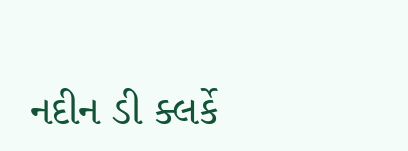નદીન ડી ક્લર્કે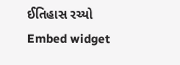ઈતિહાસ રચ્યો
Embed widget